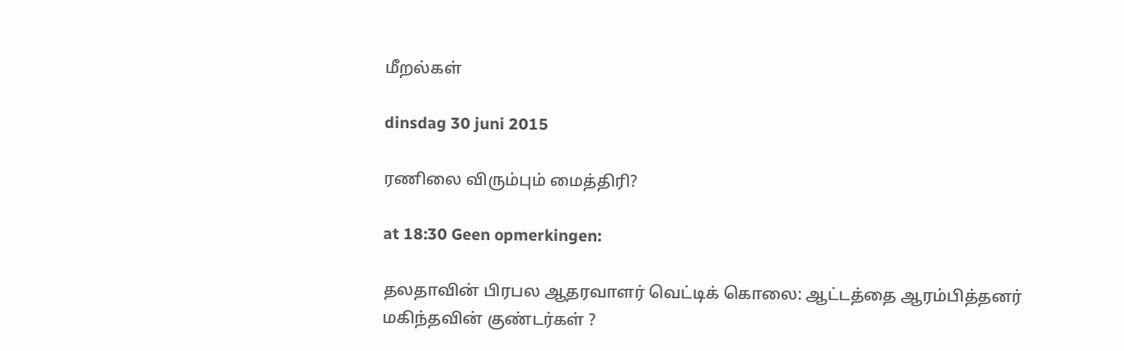மீறல்கள்

dinsdag 30 juni 2015

ரணிலை விரும்பும் மைத்திரி?

at 18:30 Geen opmerkingen:

தலதாவின் பிரபல ஆதரவாளர் வெட்டிக் கொலை: ஆட்டத்தை ஆரம்பித்தனர் மகிந்தவின் குண்டர்கள் ?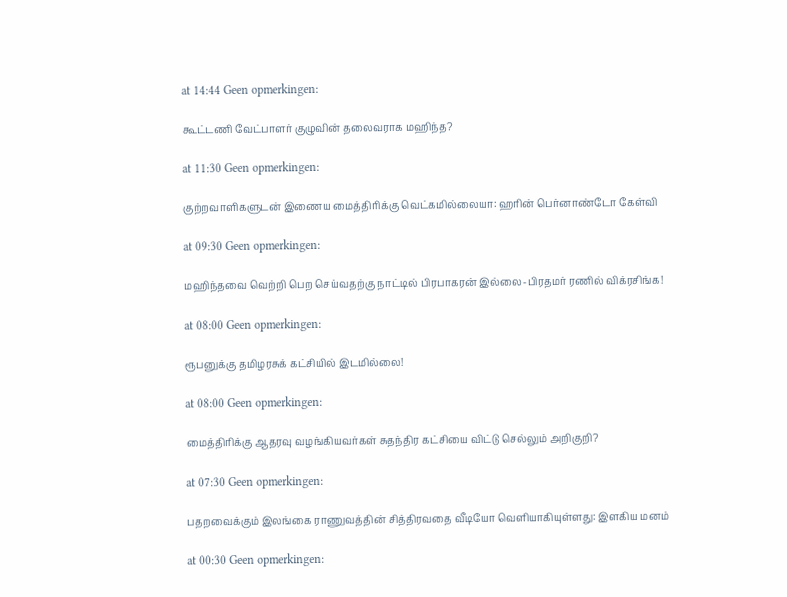at 14:44 Geen opmerkingen:

கூட்டணி வேட்பாளர் குழுவின் தலைவராக மஹிந்த?

at 11:30 Geen opmerkingen:

குற்றவாளிகளுடன் இணைய மைத்திரிக்கு வெட்கமில்லையா: ஹரின் பெர்னாண்டோ கேள்வி

at 09:30 Geen opmerkingen:

மஹிந்தவை வெற்றி பெற செய்வதற்கு நாட்டில் பிரபாகரன் இல்லை-பிரதமர் ரணில் விக்ரசிங்க!

at 08:00 Geen opmerkingen:

ரூபனுக்கு தமிழரசுக் கட்சியில் இடமில்லை!

at 08:00 Geen opmerkingen:

மைத்திரிக்கு ஆதரவு வழங்கியவர்கள் சுதந்திர கட்சியை விட்டு செல்லும் அறிகுறி?

at 07:30 Geen opmerkingen:

பதறவைக்கும் இலங்கை ராணுவத்தின் சித்திரவதை வீடியோ வெளியாகியுள்ளது: இளகிய மனம்

at 00:30 Geen opmerkingen: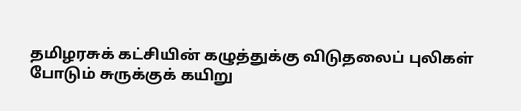தமிழரசுக் கட்சியின் கழுத்துக்கு விடுதலைப் புலிகள் போடும் சுருக்குக் கயிறு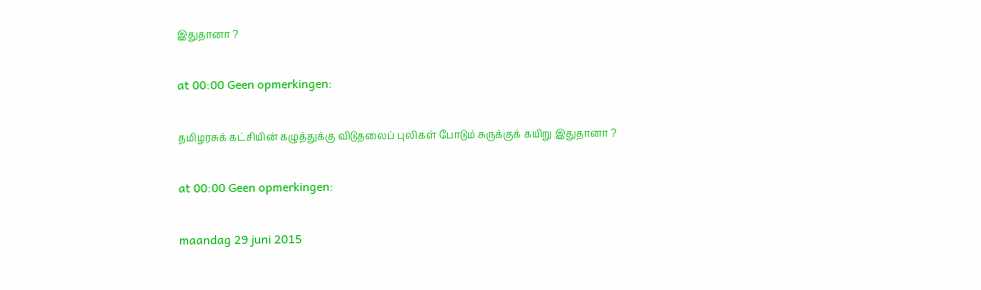இதுதானா ?

at 00:00 Geen opmerkingen:

தமிழரசுக் கட்சியின் கழுத்துக்கு விடுதலைப் புலிகள் போடும் சுருக்குக் கயிறு இதுதானா ?

at 00:00 Geen opmerkingen:

maandag 29 juni 2015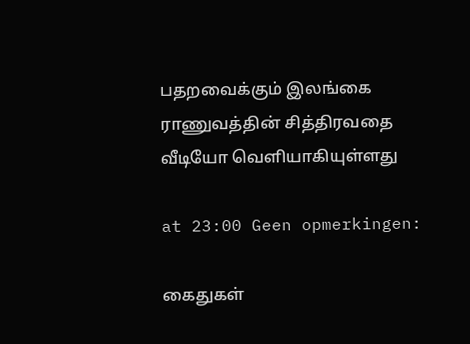பதறவைக்கும் இலங்கை ராணுவத்தின் சித்திரவதை வீடியோ வெளியாகியுள்ளது

at 23:00 Geen opmerkingen:

கைதுகள்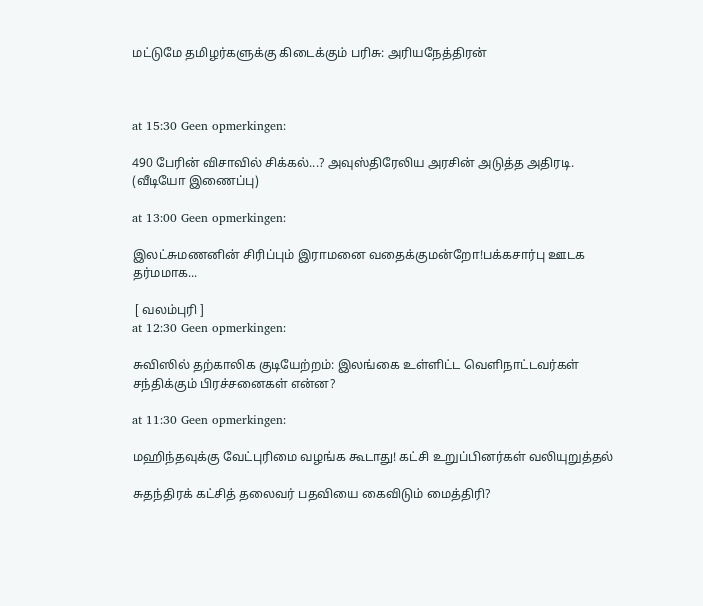மட்டுமே தமிழர்களுக்கு கிடைக்கும் பரிசு: அரியநேத்திரன்



at 15:30 Geen opmerkingen:

490 பேரின் விசாவில் சிக்கல்...? அவுஸ்திரேலிய அரசின் அடுத்த அதிரடி. (வீடியோ இணைப்பு)

at 13:00 Geen opmerkingen:

இலட்சுமணனின் சிரிப்பும் இராமனை வதைக்குமன்றோ!பக்கசார்பு ஊடக தர்மமாக...

 [ வலம்புரி ]
at 12:30 Geen opmerkingen:

சுவிஸில் தற்காலிக குடியேற்றம்: இலங்கை உள்ளிட்ட வெளிநாட்டவர்கள் சந்திக்கும் பிரச்சனைகள் என்ன?

at 11:30 Geen opmerkingen:

மஹிந்தவுக்கு வேட்புரிமை வழங்க கூடாது! கட்சி உறுப்பினர்கள் வலியுறுத்தல்

சுதந்திரக் கட்சித் தலைவர் பதவியை கைவிடும் மைத்திரி?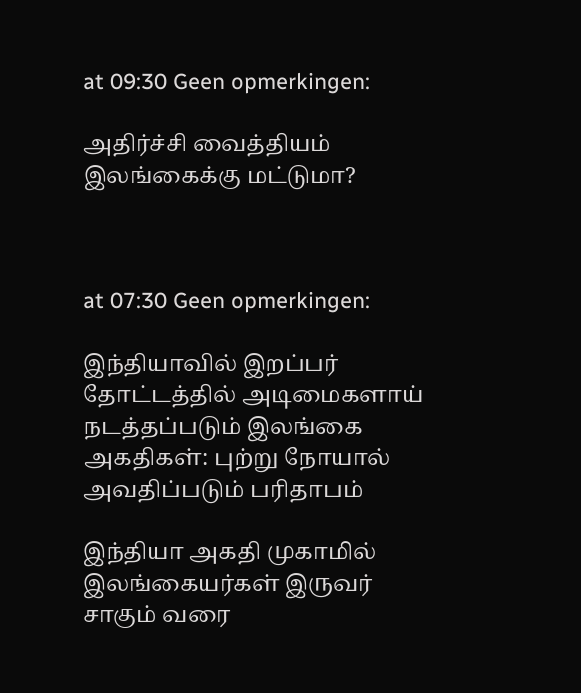at 09:30 Geen opmerkingen:

அதிர்ச்சி வைத்தியம் இலங்கைக்கு மட்டுமா?



at 07:30 Geen opmerkingen:

இந்தியாவில் இறப்பர் தோட்டத்தில் அடிமைகளாய் நடத்தப்படும் இலங்கை அகதிகள்: புற்று நோயால் அவதிப்படும் பரிதாபம்

இந்தியா அகதி முகாமில் இலங்கையர்கள் இருவர் சாகும் வரை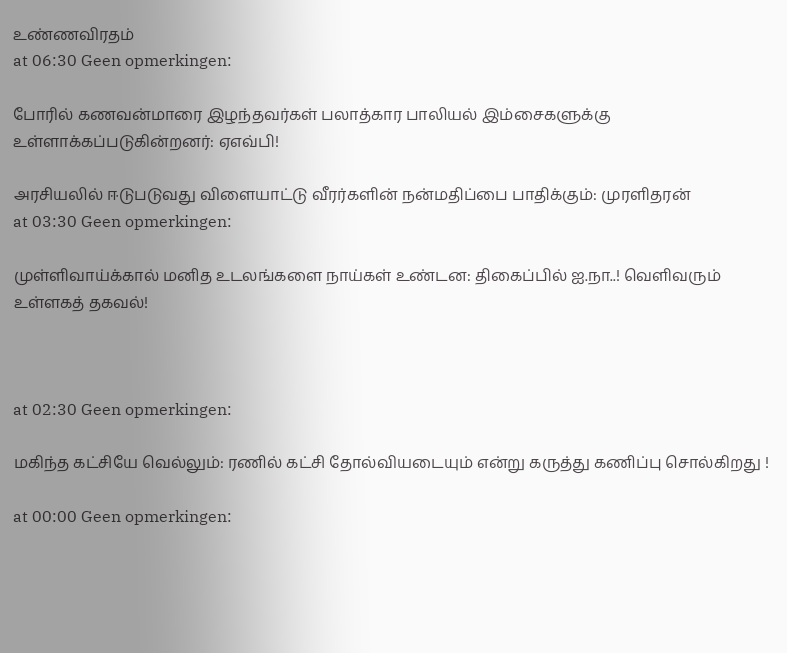உண்ணவிரதம்
at 06:30 Geen opmerkingen:

போரில் கணவன்மாரை இழந்தவர்கள் பலாத்கார பாலியல் இம்சைகளுக்கு உள்ளாக்கப்படுகின்றனர்: ஏஎவ்பி!

அரசியலில் ஈடுபடுவது விளையாட்டு வீரர்களின் நன்மதிப்பை பாதிக்கும்: முரளிதரன்
at 03:30 Geen opmerkingen:

முள்ளிவாய்க்கால் மனித உடலங்களை நாய்கள் உண்டன: திகைப்பில் ஐ.நா..! வெளிவரும் உள்ளகத் தகவல்!



at 02:30 Geen opmerkingen:

மகிந்த கட்சியே வெல்லும்: ரணில் கட்சி தோல்வியடையும் என்று கருத்து கணிப்பு சொல்கிறது !

at 00:00 Geen opmerkingen: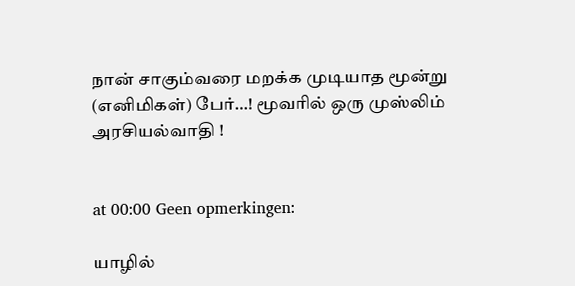நான் சாகும்வரை மறக்க முடியாத மூன்று (எனிமிகள்) பேர்…! மூவரில் ஒரு முஸ்லிம் அரசியல்வாதி !


at 00:00 Geen opmerkingen:

யாழில்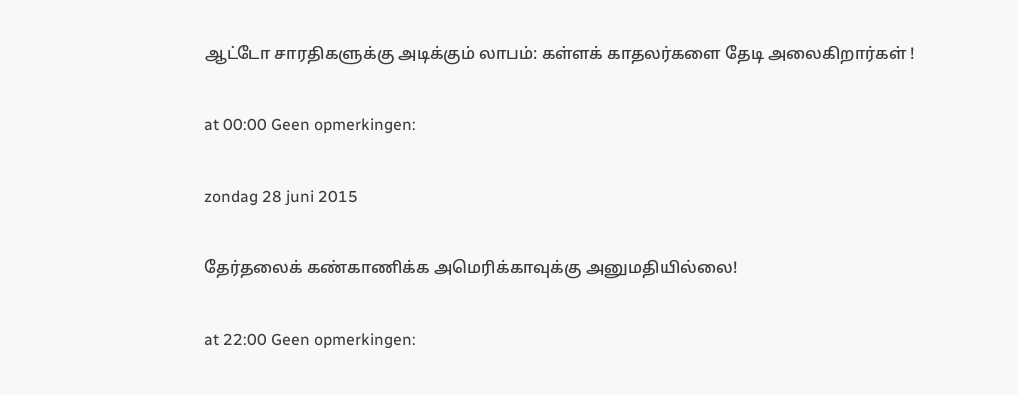ஆட்டோ சாரதிகளுக்கு அடிக்கும் லாபம்: கள்ளக் காதலர்களை தேடி அலைகிறார்கள் !

at 00:00 Geen opmerkingen:

zondag 28 juni 2015

தேர்தலைக் கண்காணிக்க அமெரிக்காவுக்கு அனுமதியில்லை!

at 22:00 Geen opmerkingen: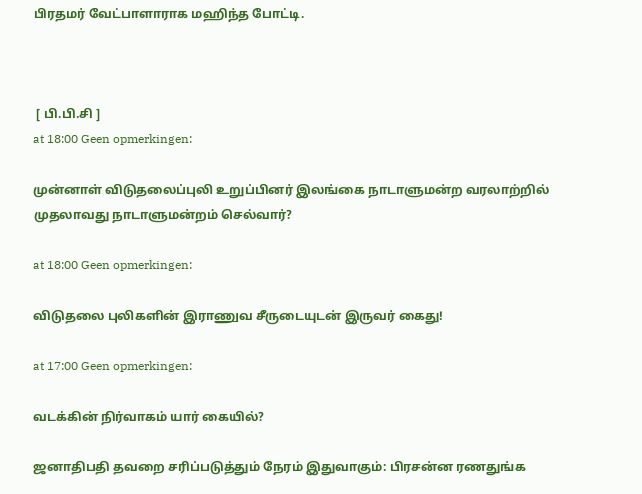பிரதமர் வேட்பாளாராக மஹிந்த போட்டி.



 [ பி.பி.சி ]
at 18:00 Geen opmerkingen:

முன்னாள் விடுதலைப்புலி உறுப்பினர் இலங்கை நாடாளுமன்ற வரலாற்றில் முதலாவது நாடாளுமன்றம் செல்வார்?

at 18:00 Geen opmerkingen:

விடுதலை புலிகளின் இராணுவ சீருடையுடன் இருவர் கைது!

at 17:00 Geen opmerkingen:

வடக்கின் நிர்வாகம் யார் கையில்?

ஜனாதிபதி தவறை சரிப்படுத்தும் நேரம் இதுவாகும்: பிரசன்ன ரணதுங்க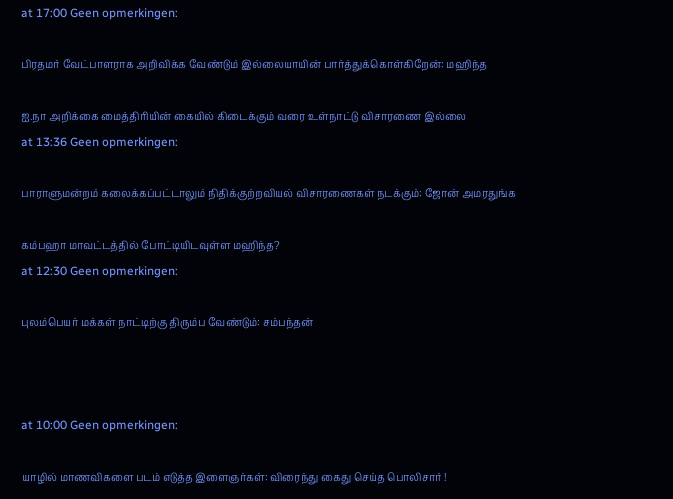at 17:00 Geen opmerkingen:

பிரதமர் வேட்பாளராக அறிவிக்க வேண்டும் இல்லையாயின் பார்த்துக்கொள்கிறேன்: மஹிந்த

ஐ.நா அறிக்கை மைத்திரியின் கையில் கிடைக்கும் வரை உள்நாட்டு விசாரணை இல்லை
at 13:36 Geen opmerkingen:

பாராளுமன்றம் கலைக்கப்பட்டாலும் நிதிக்குற்றவியல் விசாரணைகள் நடக்கும்: ஜோன் அமரதுங்க

கம்பஹா மாவட்டத்தில் போட்டியிடவுள்ள மஹிந்த?
at 12:30 Geen opmerkingen:

புலம்பெயர் மக்கள் நாட்டிற்கு திரும்ப வேண்டும்: சம்பந்தன்



at 10:00 Geen opmerkingen:

யாழில் மாணவிகளை படம் எடுத்த இளைஞர்கள்: விரைந்து கைது செய்த பொலிசார் !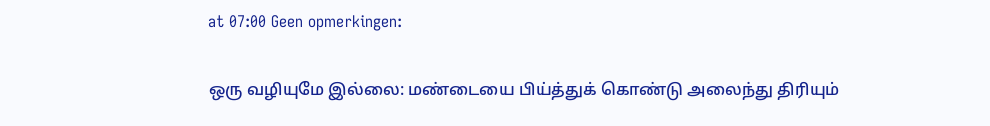at 07:00 Geen opmerkingen:

ஒரு வழியுமே இல்லை: மண்டையை பிய்த்துக் கொண்டு அலைந்து திரியும்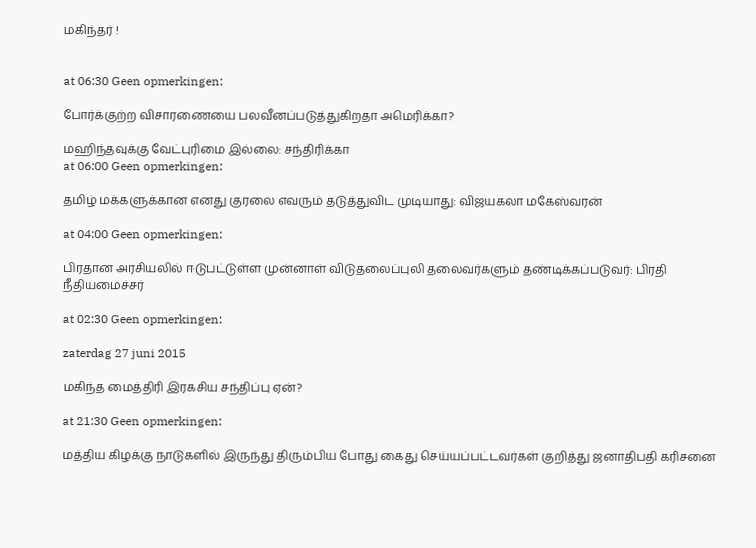மகிந்தர் !


at 06:30 Geen opmerkingen:

போர்க்குற்ற விசாரணையை பலவீனப்படுத்துகிறதா அமெரிக்கா?

மஹிந்தவுக்கு வேட்புரிமை இல்லை: சந்திரிக்கா
at 06:00 Geen opmerkingen:

தமிழ் மக்களுக்கான எனது குரலை எவரும் தடுத்துவிட முடியாது: விஜயகலா மகேஸ்வரன்

at 04:00 Geen opmerkingen:

பிரதான அரசியலில் ஈடுபட்டுள்ள முன்னாள் விடுதலைப்புலி தலைவர்களும் தண்டிக்கப்படுவர்: பிரதி நீதியமைச்சர்

at 02:30 Geen opmerkingen:

zaterdag 27 juni 2015

மகிந்த மைத்திரி இரகசிய சந்திப்பு ஏன்?

at 21:30 Geen opmerkingen:

மத்திய கிழக்கு நாடுகளில் இருந்து திரும்பிய போது கைது செய்யப்பட்டவர்கள் குறித்து ஜனாதிபதி கரிசனை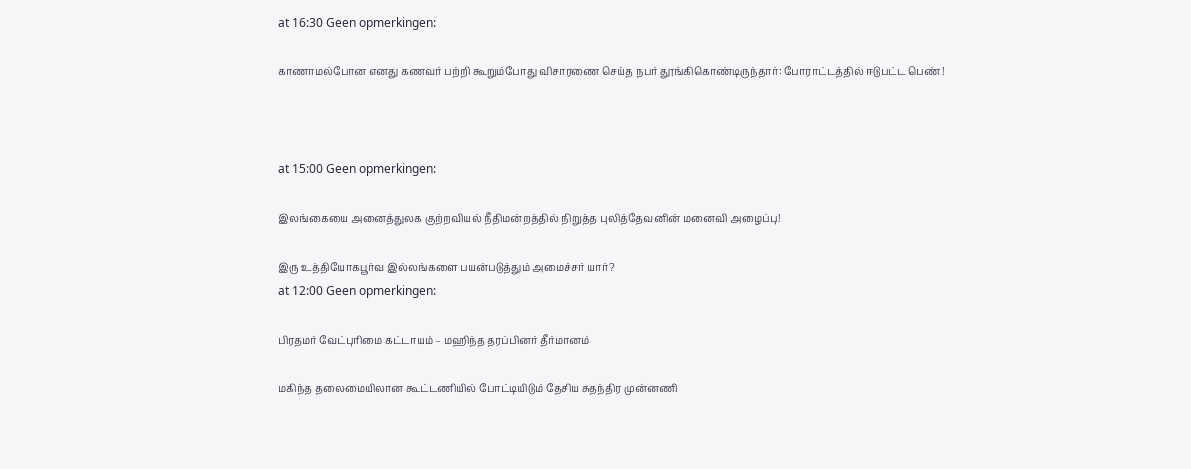at 16:30 Geen opmerkingen:

காணாமல்போன எனது கணவர் பற்றி கூறும்போது விசாரணை செய்த நபர் தூங்கிகொண்டிருந்தார்: போராட்டத்தில் ஈடுபட்ட பெண் !



at 15:00 Geen opmerkingen:

இலங்கையை அனைத்துலக குற்றவியல் நீதிமன்றத்தில் நிறுத்த புலித்தேவனின் மனைவி அழைப்பு!

இரு உத்தியோகபூர்வ இல்லங்களை பயன்படுத்தும் அமைச்சர் யார்?
at 12:00 Geen opmerkingen:

பிரதமர் வேட்புரிமை கட்டாயம் – மஹிந்த தரப்பினர் தீர்மானம்

மகிந்த தலைமையிலான கூட்டணியில் போட்டியிடும் தேசிய சுதந்திர முன்னணி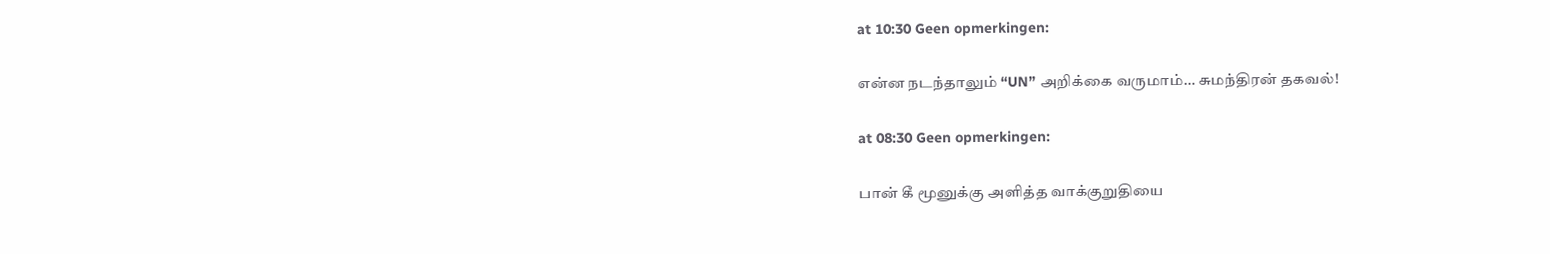at 10:30 Geen opmerkingen:

என்ன நடந்தாலும் “UN” அறிக்கை வருமாம்… சுமந்திரன் தகவல்!

at 08:30 Geen opmerkingen:

பான் கீ மூனுக்கு அளித்த வாக்குறுதியை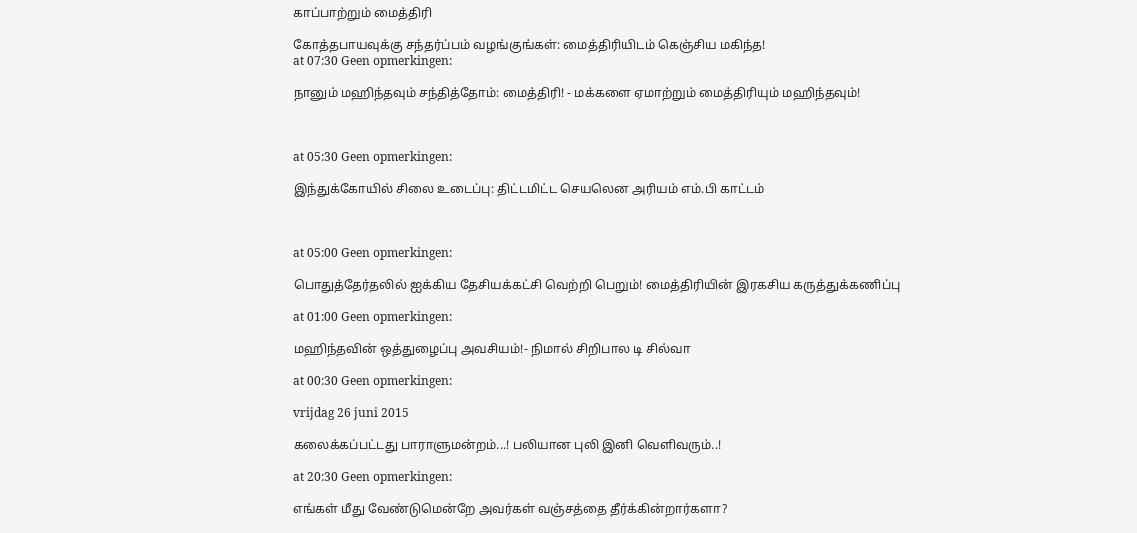காப்பாற்றும் மைத்திரி

கோத்தபாயவுக்கு சந்தர்ப்பம் வழங்குங்கள்: மைத்திரியிடம் கெஞ்சிய மகிந்த!
at 07:30 Geen opmerkingen:

நானும் மஹிந்தவும் சந்தித்தோம்: மைத்திரி! - மக்களை ஏமாற்றும் மைத்திரியும் மஹிந்தவும்!



at 05:30 Geen opmerkingen:

இந்துக்கோயில் சிலை உடைப்பு: திட்டமிட்ட செயலென அரியம் எம்.பி காட்டம்



at 05:00 Geen opmerkingen:

பொதுத்தேர்தலில் ஐக்கிய தேசியக்கட்சி வெற்றி பெறும்! மைத்திரியின் இரகசிய கருத்துக்கணிப்பு

at 01:00 Geen opmerkingen:

மஹிந்தவின் ஒத்துழைப்பு அவசியம்!- நிமால் சிறிபால டி சில்வா

at 00:30 Geen opmerkingen:

vrijdag 26 juni 2015

கலைக்கப்பட்டது பாராளுமன்றம்...! பலியான புலி இனி வெளிவரும்..!

at 20:30 Geen opmerkingen:

எங்கள் மீது வேண்டுமென்றே அவர்கள் வஞ்சத்தை தீர்க்கின்றார்களா?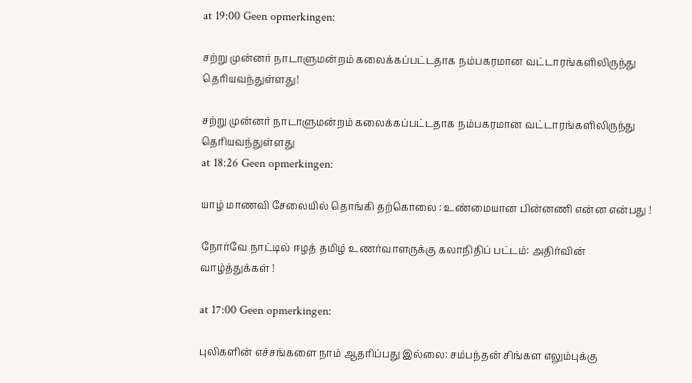at 19:00 Geen opmerkingen:

சற்று முன்னர் நாடாளுமன்றம் கலைக்கப்பட்டதாக நம்பகரமான வட்டாரங்களிலிருந்து தெரியவந்துள்ளது!

சற்று முன்னர் நாடாளுமன்றம் கலைக்கப்பட்டதாக நம்பகரமான வட்டாரங்களிலிருந்து தெரியவந்துள்ளது
at 18:26 Geen opmerkingen:

யாழ் மாணவி சேலையில் தொங்கி தற்கொலை : உண்மையான பின்னணி என்ன என்பது !

நோர்வே நாட்டில் ஈழத் தமிழ் உணர்வாளருக்கு கலாநிதிப் பட்டம்: அதிர்வின் வாழ்த்துக்கள் !

at 17:00 Geen opmerkingen:

புலிகளின் எச்சங்களை நாம் ஆதரிப்பது இல்லை: சம்பந்தன் சிங்கள எலும்புக்கு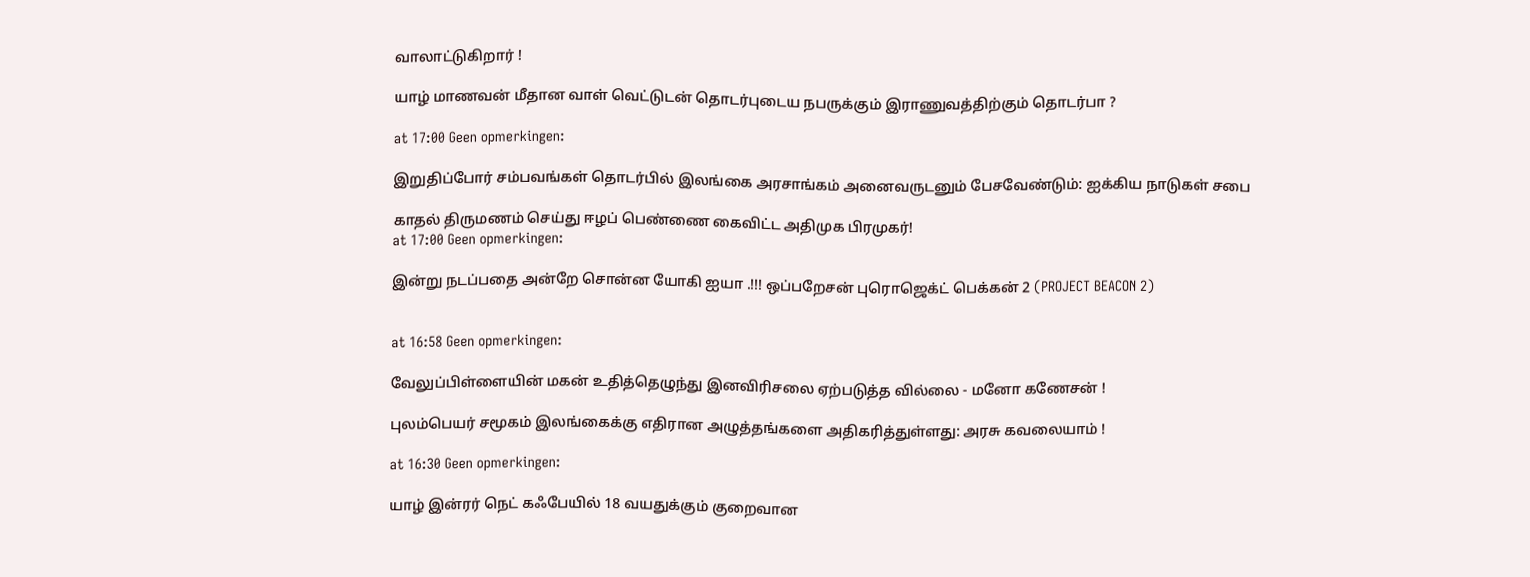வாலாட்டுகிறார் !

யாழ் மாணவன் மீதான வாள் வெட்டுடன் தொடர்புடைய நபருக்கும் இராணுவத்திற்கும் தொடர்பா ?

at 17:00 Geen opmerkingen:

இறுதிப்போர் சம்பவங்கள் தொடர்பில் இலங்கை அரசாங்கம் அனைவருடனும் பேசவேண்டும்: ஐக்கிய நாடுகள் சபை

காதல் திருமணம் செய்து ஈழப் பெண்ணை கைவிட்ட அதிமுக பிரமுகர்!
at 17:00 Geen opmerkingen:

இன்று நடப்பதை அன்றே சொன்ன யோகி ஐயா .!!! ஒப்பறேசன் புரொஜெக்ட் பெக்கன் 2 (PROJECT BEACON 2)


at 16:58 Geen opmerkingen:

வேலுப்பிள்ளையின் மகன் உதித்தெழுந்து இனவிரிசலை ஏற்படுத்த வில்லை - மனோ கணேசன் !

புலம்பெயர் சமூகம் இலங்கைக்கு எதிரான அழுத்தங்களை அதிகரித்துள்ளது: அரசு கவலையாம் !

at 16:30 Geen opmerkingen:

யாழ் இன்ரர் நெட் கஃபேயில் 18 வயதுக்கும் குறைவான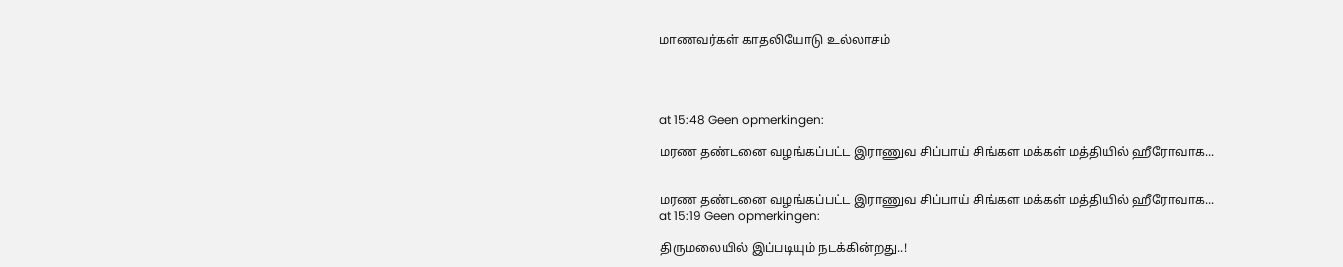மாணவர்கள் காதலியோடு உல்லாசம்




at 15:48 Geen opmerkingen:

மரண தண்டனை வழங்கப்பட்ட இராணுவ சிப்பாய் சிங்கள மக்கள் மத்தியில் ஹீரோவாக...


மரண தண்டனை வழங்கப்பட்ட இராணுவ சிப்பாய் சிங்கள மக்கள் மத்தியில் ஹீரோவாக...
at 15:19 Geen opmerkingen:

திருமலையில் இப்படியும் நடக்கின்றது..!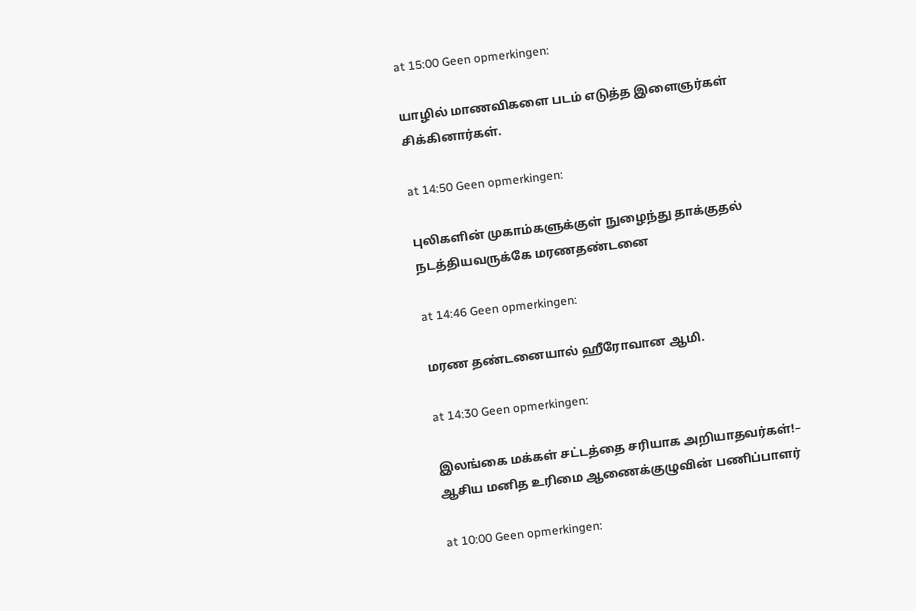at 15:00 Geen opmerkingen:

யாழில் மாணவிகளை படம் எடுத்த இளைஞர்கள் சிக்கினார்கள்.

at 14:50 Geen opmerkingen:

புலிகளின் முகாம்களுக்குள் நுழைந்து தாக்குதல் நடத்தியவருக்கே மரணதண்டனை

at 14:46 Geen opmerkingen:

மரண தண்டனையால் ஹீரோவான ஆமி.

at 14:30 Geen opmerkingen:

இலங்கை மக்கள் சட்டத்தை சரியாக அறியாதவர்கள்!– ஆசிய மனித உரிமை ஆணைக்குழுவின் பணிப்பாளர்

at 10:00 Geen opmerkingen: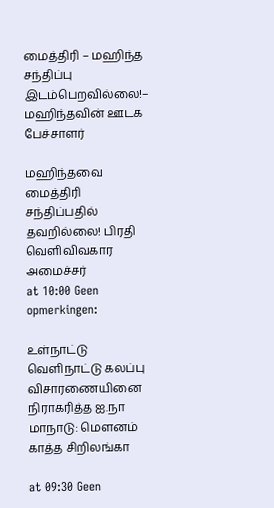மைத்திரி – மஹிந்த சந்திப்பு இடம்பெறவில்லை!– மஹிந்தவின் ஊடக பேச்சாளர்

மஹிந்தவை மைத்திரி சந்திப்பதில் தவறில்லை! பிரதி வெளிவிவகார அமைச்சர்
at 10:00 Geen opmerkingen:

உள்நாட்டு வெளிநாட்டு கலப்பு விசாரணையினை நிராகரித்த ஐ.நா மாநாடு: மௌனம் காத்த சிறிலங்கா

at 09:30 Geen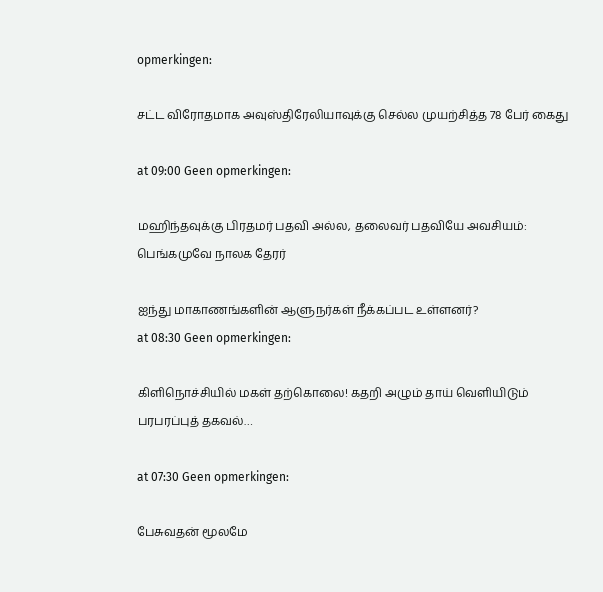opmerkingen:

சட்ட விரோதமாக அவுஸ்திரேலியாவுக்கு செல்ல முயற்சித்த 78 பேர் கைது

at 09:00 Geen opmerkingen:

மஹிந்தவுக்கு பிரதமர் பதவி அல்ல, தலைவர் பதவியே அவசியம்: பெங்கமுவே நாலக தேரர்

ஐந்து மாகாணங்களின் ஆளுநர்கள் நீக்கப்பட உள்ளனர்?
at 08:30 Geen opmerkingen:

கிளிநொச்சியில் மகள் தற்கொலை! கதறி அழும் தாய் வெளியிடும் பரபரப்புத் தகவல்…

at 07:30 Geen opmerkingen:

பேசுவதன் மூலமே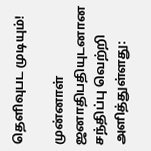தெளிவுபட முடியும்!

முன்னாள் ஜனாதிபதியுடனான சந்திப்பு வெற்றி அளித்துள்ளது: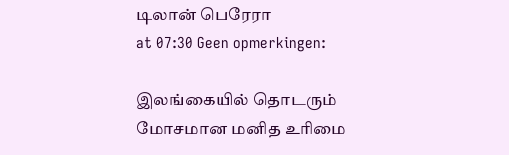டிலான் பெரேரா
at 07:30 Geen opmerkingen:

இலங்கையில் தொடரும் மோசமான மனித உரிமை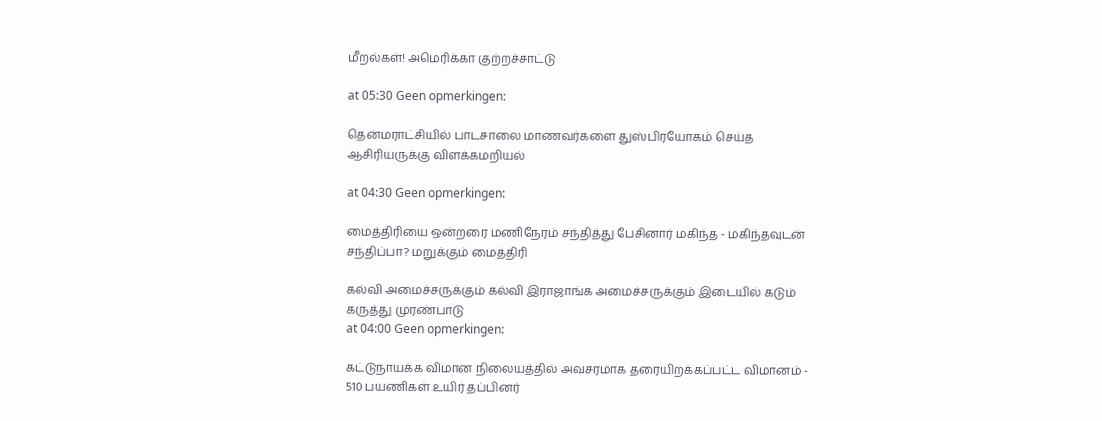மீறல்கள்! அமெரிக்கா குற்றச்சாட்டு

at 05:30 Geen opmerkingen:

தென்மராட்சியில் பாடசாலை மாணவர்களை துஸ்பிரயோகம் செய்த ஆசிரியருக்கு விளக்கமறியல்

at 04:30 Geen opmerkingen:

மைத்திரியை ஒன்றரை மணிநேரம் சந்தித்து பேசினார் மகிந்த - மகிந்தவுடன் சந்திப்பா? மறுக்கும் மைத்திரி

கல்வி அமைச்சருக்கும் கல்வி இராஜாங்க அமைச்சருக்கும் இடையில் கடும் கருத்து முரண்பாடு
at 04:00 Geen opmerkingen:

கட்டுநாயக்க விமான நிலையத்தில் அவசரமாக தரையிறக்கப்பட்ட விமானம் - 510 பயணிகள் உயிர் தப்பினர்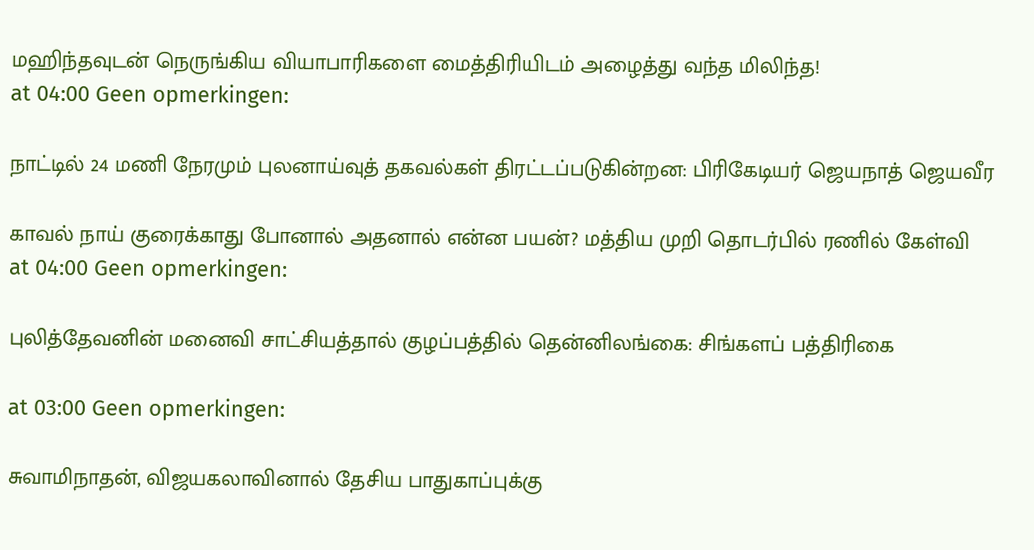மஹிந்தவுடன் நெருங்கிய வியாபாரிகளை மைத்திரியிடம் அழைத்து வந்த மிலிந்த!
at 04:00 Geen opmerkingen:

நாட்டில் 24 மணி நேரமும் புலனாய்வுத் தகவல்கள் திரட்டப்படுகின்றன: பிரிகேடியர் ஜெயநாத் ஜெயவீர

காவல் நாய் குரைக்காது போனால் அதனால் என்ன பயன்? மத்திய முறி தொடர்பில் ரணில் கேள்வி
at 04:00 Geen opmerkingen:

புலித்தேவனின் மனைவி சாட்சியத்தால் குழப்பத்தில் தென்னிலங்கை: சிங்களப் பத்திரிகை

at 03:00 Geen opmerkingen:

சுவாமிநாதன், விஜயகலாவினால் தேசிய பாதுகாப்புக்கு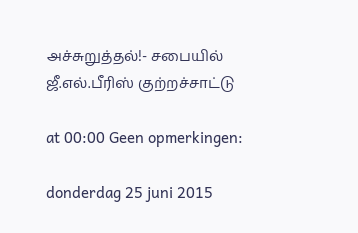அச்சுறுத்தல்!- சபையில் ஜீ.எல்.பீரிஸ் குற்றச்சாட்டு

at 00:00 Geen opmerkingen:

donderdag 25 juni 2015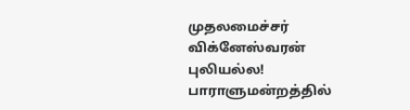முதலமைச்சர் விக்னேஸ்வரன் புலியல்ல! பாராளுமன்றத்தில்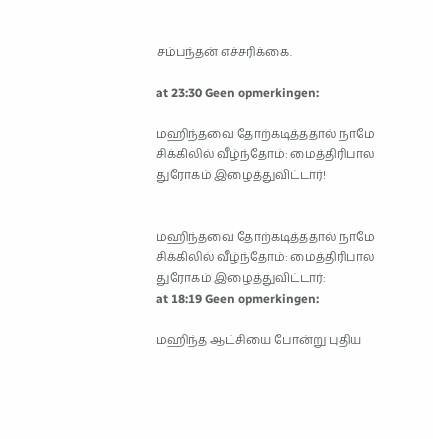சம்பந்தன் எச்சரிக்கை.

at 23:30 Geen opmerkingen:

மஹிந்தவை தோற்கடித்ததால் நாமே சிக்கிலில் வீழ்ந்தோம்: மைத்திரிபால துரோகம் இழைத்துவிட்டார்!


மஹிந்தவை தோற்கடித்ததால் நாமே சிக்கிலில் வீழ்ந்தோம்: மைத்திரிபால துரோகம் இழைத்துவிட்டார்:
at 18:19 Geen opmerkingen:

மஹிந்த ஆட்சியை போன்று புதிய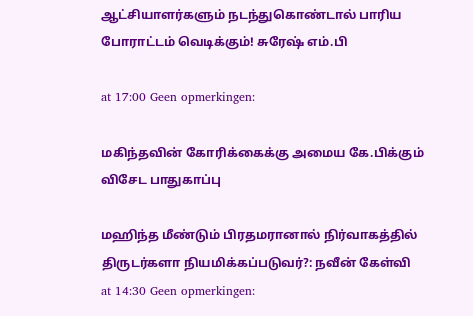ஆட்சியாளர்களும் நடந்துகொண்டால் பாரிய போராட்டம் வெடிக்கும்! சுரேஷ் எம்.பி

at 17:00 Geen opmerkingen:

மகிந்தவின் கோரிக்கைக்கு அமைய கே.பிக்கும் விசேட பாதுகாப்பு

மஹிந்த மீண்டும் பிரதமரானால் நிர்வாகத்தில் திருடர்களா நியமிக்கப்படுவர்?: நவீன் கேள்வி
at 14:30 Geen opmerkingen: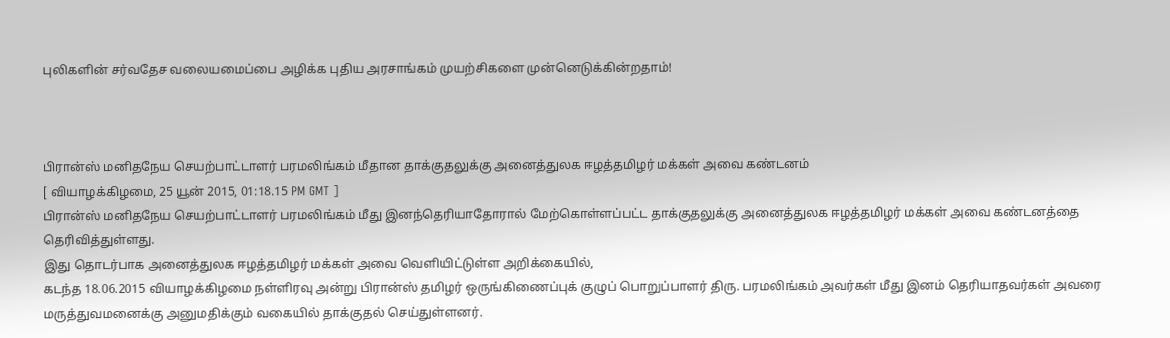புலிகளின் சர்வதேச வலையமைப்பை அழிக்க புதிய அரசாங்கம் முயற்சிகளை முன்னெடுக்கின்றதாம்!



பிரான்ஸ் மனிதநேய செயற்பாட்டாளர் பரமலிங்கம் மீதான தாக்குதலுக்கு அனைத்துலக ஈழத்தமிழர் மக்கள் அவை கண்டனம்
[ வியாழக்கிழமை, 25 யூன் 2015, 01:18.15 PM GMT ]
பிரான்ஸ் மனிதநேய செயற்பாட்டாளர் பரமலிங்கம் மீது இனந்தெரியாதோரால் மேற்கொள்ளப்பட்ட தாக்குதலுக்கு அனைத்துலக ஈழத்தமிழர் மக்கள் அவை கண்டனத்தை தெரிவித்துள்ளது.
இது தொடர்பாக அனைத்துலக ஈழத்தமிழர் மக்கள் அவை வெளியிட்டுள்ள அறிக்கையில்,
கடந்த 18.06.2015 வியாழக்கிழமை நள்ளிரவு அன்று பிரான்ஸ் தமிழர் ஒருங்கிணைப்புக் குழுப் பொறுப்பாளர் திரு. பரமலிங்கம் அவர்கள் மீது இனம் தெரியாதவர்கள் அவரை மருத்துவமனைக்கு அனுமதிக்கும் வகையில் தாக்குதல் செய்துள்ளனர்.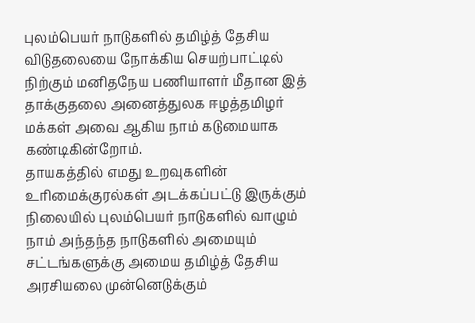புலம்பெயர் நாடுகளில் தமிழ்த் தேசிய விடுதலையை நோக்கிய செயற்பாட்டில் நிற்கும் மனிதநேய பணியாளர் மீதான இத் தாக்குதலை அனைத்துலக ஈழத்தமிழர் மக்கள் அவை ஆகிய நாம் கடுமையாக கண்டிகின்றோம்.
தாயகத்தில் எமது உறவுகளின் உரிமைக்குரல்கள் அடக்கப்பட்டு இருக்கும் நிலையில் புலம்பெயர் நாடுகளில் வாழும் நாம் அந்தந்த நாடுகளில் அமையும் சட்டங்களுக்கு அமைய தமிழ்த் தேசிய அரசியலை முன்னெடுக்கும்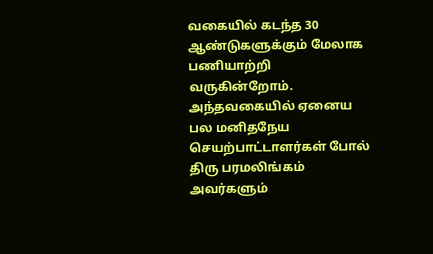வகையில் கடந்த 30 ஆண்டுகளுக்கும் மேலாக பணியாற்றி வருகின்றோம்.
அந்தவகையில் ஏனைய பல மனிதநேய செயற்பாட்டாளர்கள் போல் திரு பரமலிங்கம் அவர்களும்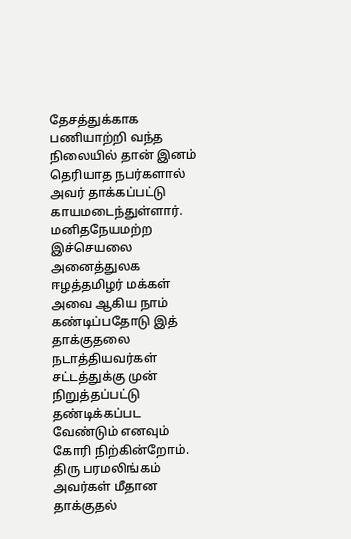தேசத்துக்காக பணியாற்றி வந்த நிலையில் தான் இனம் தெரியாத நபர்களால் அவர் தாக்கப்பட்டு காயமடைந்துள்ளார்.
மனிதநேயமற்ற இச்செயலை அனைத்துலக ஈழத்தமிழர் மக்கள் அவை ஆகிய நாம் கண்டிப்பதோடு இத் தாக்குதலை நடாத்தியவர்கள் சட்டத்துக்கு முன் நிறுத்தப்பட்டு தண்டிக்கப்பட வேண்டும் எனவும் கோரி நிற்கின்றோம்.
திரு பரமலிங்கம் அவர்கள் மீதான தாக்குதல்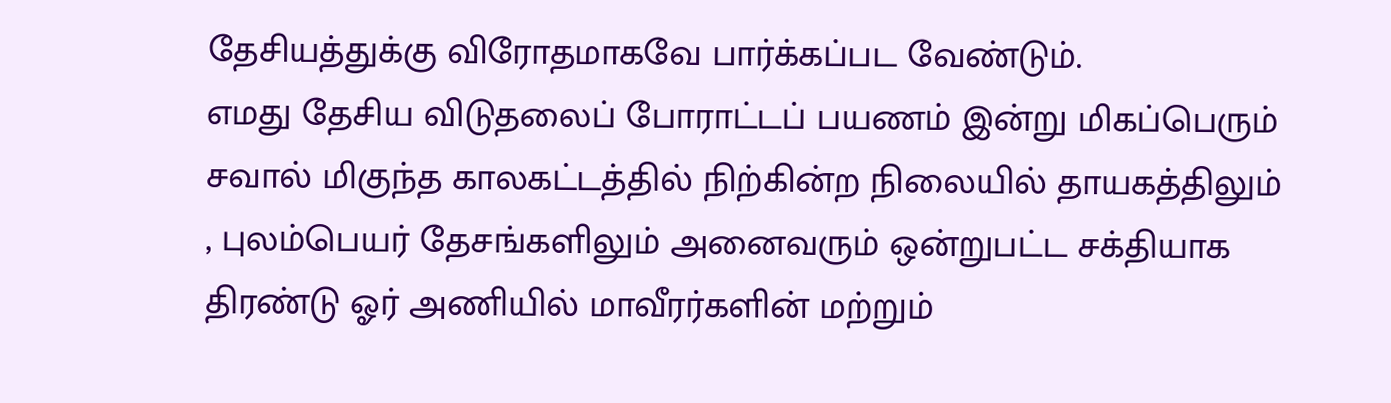தேசியத்துக்கு விரோதமாகவே பார்க்கப்பட வேண்டும்.
எமது தேசிய விடுதலைப் போராட்டப் பயணம் இன்று மிகப்பெரும் சவால் மிகுந்த காலகட்டத்தில் நிற்கின்ற நிலையில் தாயகத்திலும் , புலம்பெயர் தேசங்களிலும் அனைவரும் ஒன்றுபட்ட சக்தியாக திரண்டு ஓர் அணியில் மாவீரர்களின் மற்றும்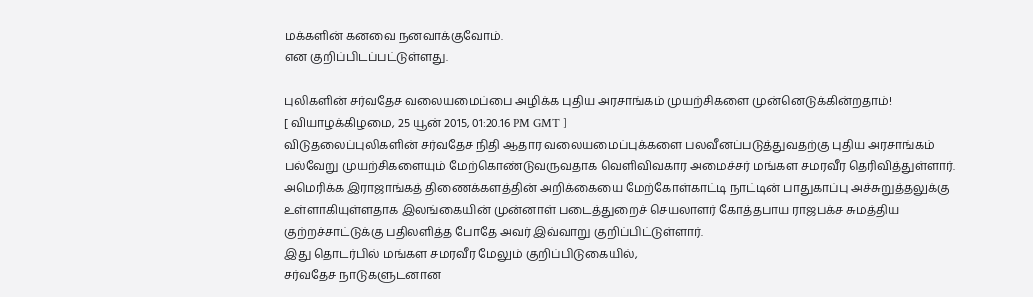மக்களின் கனவை நனவாக்குவோம்.
என குறிப்பிடப்பட்டுள்ளது.

புலிகளின் சர்வதேச வலையமைப்பை அழிக்க புதிய அரசாங்கம் முயற்சிகளை முன்னெடுக்கின்றதாம்!
[ வியாழக்கிழமை, 25 யூன் 2015, 01:20.16 PM GMT ]
விடுதலைப்புலிகளின் சர்வதேச நிதி ஆதார வலையமைப்புக்களை பலவீனப்படுத்துவதற்கு புதிய அரசாங்கம் பல்வேறு முயற்சிகளையும் மேற்கொண்டுவருவதாக வெளிவிவகார அமைச்சர் மங்கள சமரவீர தெரிவித்துள்ளார்.
அமெரிக்க இராஜாங்கத் திணைக்களத்தின் அறிக்கையை மேற்கோள்காட்டி நாட்டின் பாதுகாப்பு அச்சுறுத்தலுக்கு உள்ளாகியுள்ளதாக இலங்கையின் முன்னாள் படைத்துறைச் செயலாளர் கோத்தபாய ராஜபக்ச சுமத்திய குற்றச்சாட்டுக்கு பதிலளித்த போதே அவர் இவ்வாறு குறிப்பிட்டுள்ளார்.
இது தொடர்பில் மங்கள சமரவீர மேலும் குறிப்பிடுகையில்,
சர்வதேச நாடுகளுடனான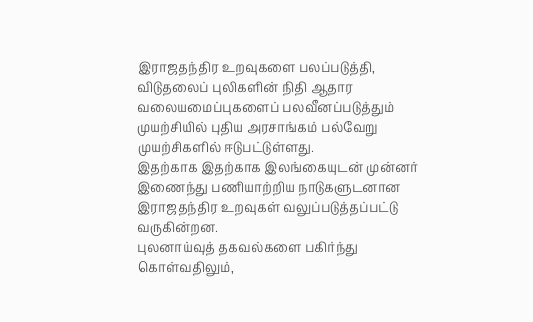இராஜதந்திர உறவுகளை பலப்படுத்தி, விடுதலைப் புலிகளின் நிதி ஆதார வலையமைப்புகளைப் பலவீனப்படுத்தும் முயற்சியில் புதிய அரசாங்கம் பல்வேறு முயற்சிகளில் ஈடுபட்டுள்ளது.
இதற்காக இதற்காக இலங்கையுடன் முன்னர் இணைந்து பணியாற்றிய நாடுகளுடனான இராஜதந்திர உறவுகள் வலுப்படுத்தப்பட்டு வருகின்றன.
புலனாய்வுத் தகவல்களை பகிர்ந்து கொள்வதிலும்,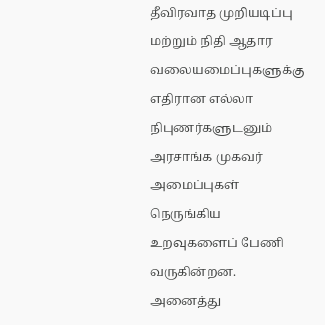தீவிரவாத முறியடிப்பு மற்றும் நிதி ஆதார வலையமைப்புகளுக்கு எதிரான எல்லா நிபுணர்களுடனும் அரசாங்க முகவர் அமைப்புகள் நெருங்கிய உறவுகளைப் பேணி வருகின்றன.
அனைத்து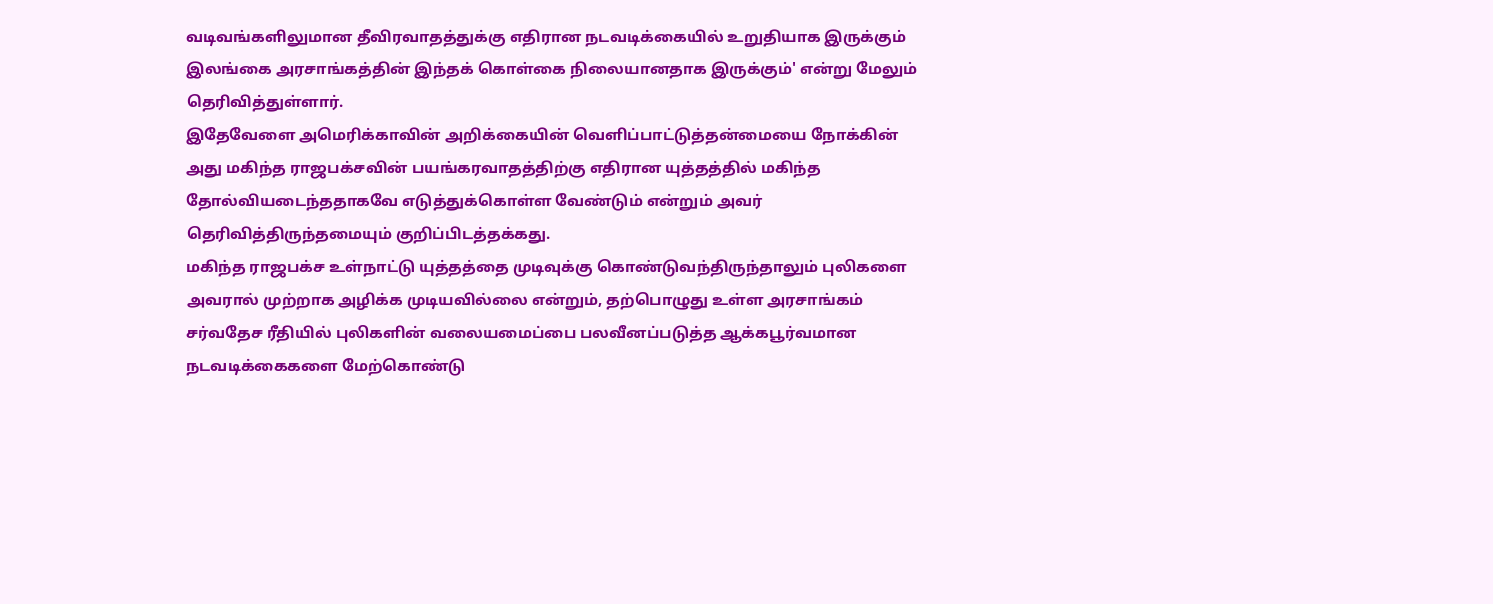வடிவங்களிலுமான தீவிரவாதத்துக்கு எதிரான நடவடிக்கையில் உறுதியாக இருக்கும் இலங்கை அரசாங்கத்தின் இந்தக் கொள்கை நிலையானதாக இருக்கும்' என்று மேலும் தெரிவித்துள்ளார்.
இதேவேளை அமெரிக்காவின் அறிக்கையின் வெளிப்பாட்டுத்தன்மையை நோக்கின் அது மகிந்த ராஜபக்சவின் பயங்கரவாதத்திற்கு எதிரான யுத்தத்தில் மகிந்த தோல்வியடைந்ததாகவே எடுத்துக்கொள்ள வேண்டும் என்றும் அவர் தெரிவித்திருந்தமையும் குறிப்பிடத்தக்கது.
மகிந்த ராஜபக்ச உள்நாட்டு யுத்தத்தை முடிவுக்கு கொண்டுவந்திருந்தாலும் புலிகளை அவரால் முற்றாக அழிக்க முடியவில்லை என்றும், தற்பொழுது உள்ள அரசாங்கம் சர்வதேச ரீதியில் புலிகளின் வலையமைப்பை பலவீனப்படுத்த ஆக்கபூர்வமான நடவடிக்கைகளை மேற்கொண்டு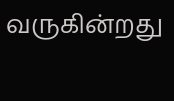வருகின்றது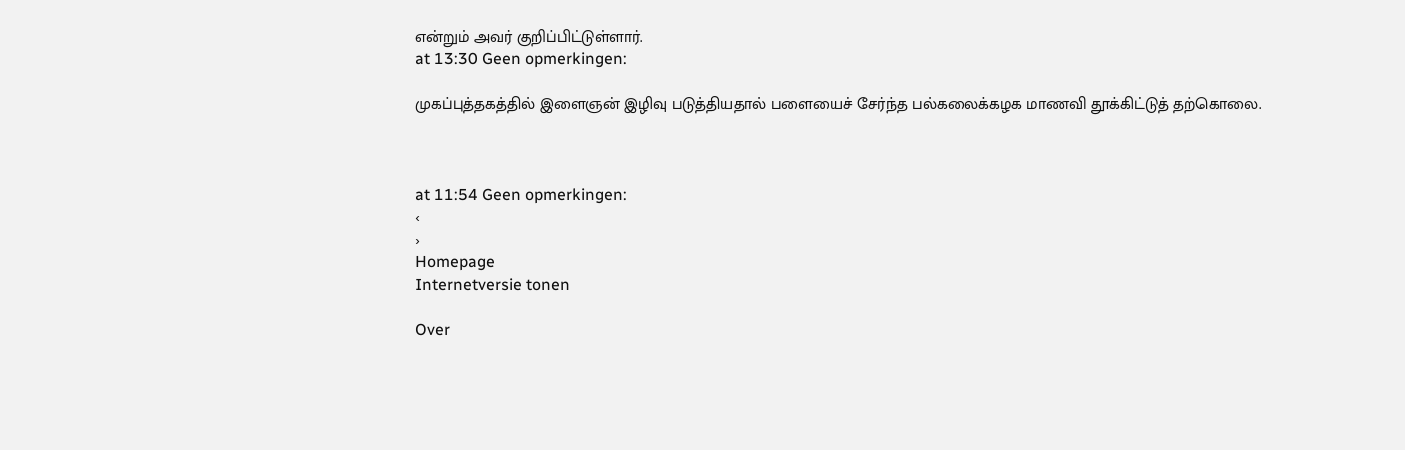என்றும் அவர் குறிப்பிட்டுள்ளார்.
at 13:30 Geen opmerkingen:

முகப்புத்தகத்தில் இளைஞன் இழிவு படுத்தியதால் பளையைச் சேர்ந்த பல்கலைக்கழக மாணவி தூக்கிட்டுத் தற்கொலை.



at 11:54 Geen opmerkingen:
‹
›
Homepage
Internetversie tonen

Over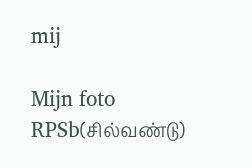mij

Mijn foto
RPSb(சில்வண்டு)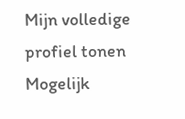Mijn volledige profiel tonen
Mogelijk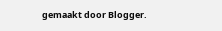gemaakt door Blogger.